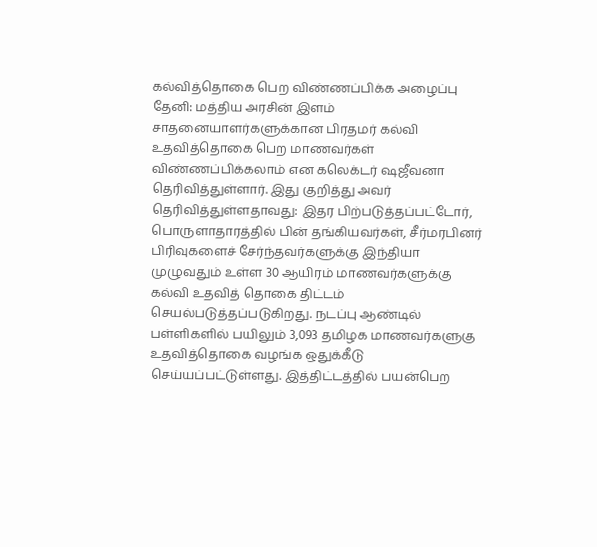கல்வித்தொகை பெற விண்ணப்பிக்க அழைப்பு
தேனி: மத்திய அரசின் இளம் சாதனையாளர்களுக்கான பிரதமர் கல்வி உதவித்தொகை பெற மாணவர்கள் விண்ணப்பிக்கலாம் என கலெக்டர் ஷஜீவனா தெரிவித்துள்ளார். இது குறித்து அவர் தெரிவித்துள்ளதாவது: இதர பிற்படுத்தப்பட்டோர், பொருளாதாரத்தில் பின் தங்கியவர்கள், சீர்மரபினர் பிரிவுகளைச் சேர்ந்தவர்களுக்கு இந்தியா முழுவதும் உள்ள 30 ஆயிரம் மாணவர்களுக்கு கல்வி உதவித் தொகை திட்டம் செயல்படுத்தப்படுகிறது. நடப்பு ஆண்டில் பள்ளிகளில் பயிலும் 3,093 தமிழக மாணவர்களுகு உதவித்தொகை வழங்க ஒதுக்கீடு செய்யப்பட்டுள்ளது. இத்திட்டத்தில் பயன்பெற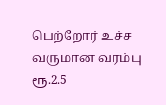பெற்றோர் உச்ச வருமான வரம்பு ரூ.2.5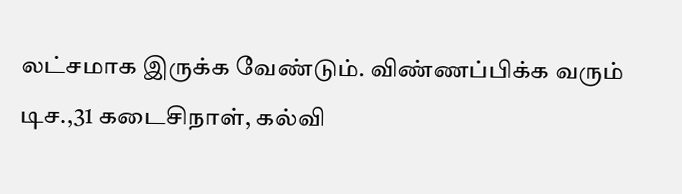லட்சமாக இருக்க வேண்டும். விண்ணப்பிக்க வரும் டிச.,31 கடைசிநாள், கல்வி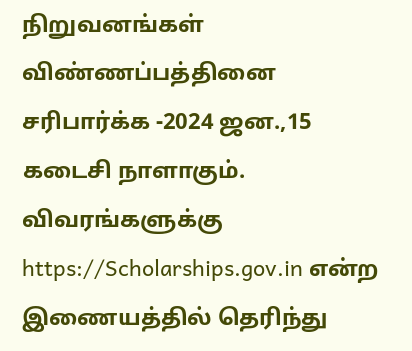நிறுவனங்கள் விண்ணப்பத்தினை சரிபார்க்க -2024 ஜன.,15 கடைசி நாளாகும். விவரங்களுக்கு https://Scholarships.gov.in என்ற இணையத்தில் தெரிந்து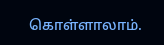கொள்ளாலாம்.